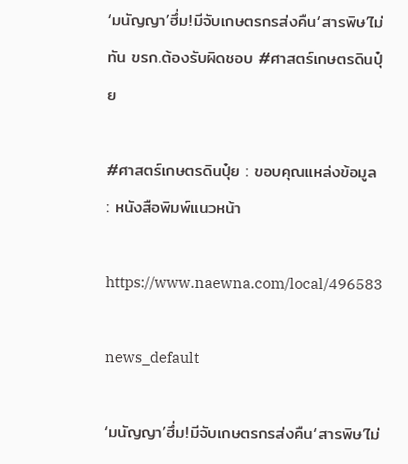‘มนัญญา’ฮึ่ม!มีจับเกษตรกรส่งคืน‘สารพิษ’ไม่ทัน ขรก.ต้องรับผิดชอบ #ศาสตร์เกษตรดินปุ๋ย

#ศาสตร์เกษตรดินปุ๋ย : ขอบคุณแหล่งข้อมูล : หนังสือพิมพ์แนวหน้า

https://www.naewna.com/local/496583

news_default

‘มนัญญา’ฮึ่ม!มีจับเกษตรกรส่งคืน‘สารพิษ’ไม่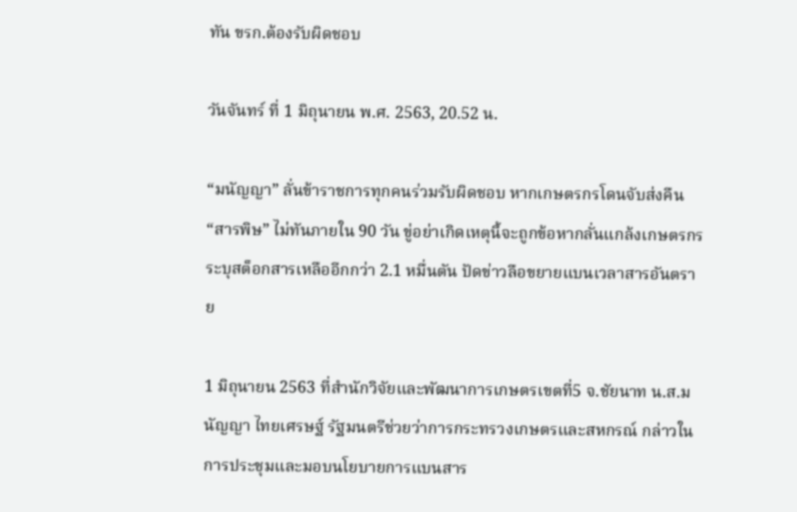ทัน ขรก.ต้องรับผิดชอบ

วันจันทร์ ที่ 1 มิถุนายน พ.ศ. 2563, 20.52 น.

“มนัญญา” ลั่นข้าราชการทุกคนร่วมรับผิดชอบ หากเกษตรกรโดนจับส่งคืน “สารพิษ” ไม่ทันภายใน 90 วัน ขู่อย่าเกิดเหตุนี้จะถูกข้อหากลั่นแกล้งเกษตรกร ระบุสต็อกสารเหลืออีกกว่า 2.1 หมื่นตัน ปัดข่าวลือขยายแบนเวลาสารอันตราย

1 มิถุนายน 2563 ที่สำนักวิจัยและพัฒนาการเกษตรเขตที่5 จ.ชัยนาท น.ส.มนัญญา ไทยเศรษฐ์ รัฐมนตรีช่วยว่าการกระทรวงเกษตรและสหกรณ์ กล่าวในการประชุมและมอบนโยบายการแบนสาร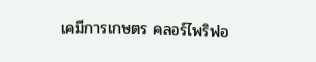เคมีการเกษตร คลอร์ไพริฟอ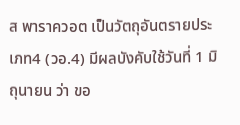ส พาราควอต เป็นวัตถุอันตรายประเภท4 (วอ.4) มีผลบังคับใช้วันที่ 1 มิถุนายน ว่า ขอ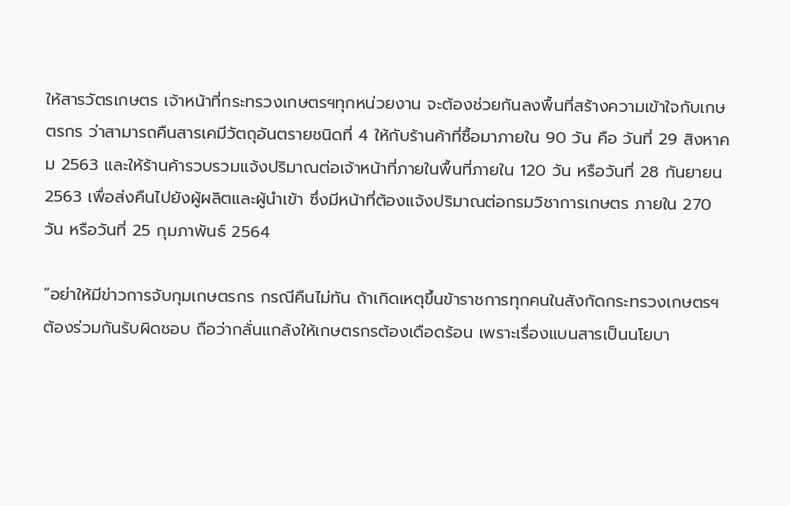ให้สารวัตรเกษตร เจ้าหน้าที่กระทรวงเกษตรฯทุกหน่วยงาน จะต้องช่วยกันลงพื้นที่สร้างความเข้าใจกับเกษตรกร ว่าสามารถคืนสารเคมีวัตถุอันตรายชนิดที่ 4 ให้กับร้านค้าที่ซื้อมาภายใน 90 วัน คือ วันที่ 29 สิงหาคม 2563 และให้ร้านค้ารวบรวมแจ้งปริมาณต่อเจ้าหน้าที่ภายในพื้นที่ภายใน 120 วัน หรือวันที่ 28 กันยายน 2563 เพื่อส่งคืนไปยังผู้ผลิตและผู้นำเข้า ซึ่งมีหน้าที่ต้องแจ้งปริมาณต่อกรมวิชาการเกษตร ภายใน 270 วัน หรือวันที่ 25 กุมภาพันธ์ 2564

“อย่าให้มีข่าวการจับกุมเกษตรกร กรณีคืนไม่ทัน ถ้าเกิดเหตุขึ้นข้าราชการทุกคนในสังกัดกระทรวงเกษตรฯ ต้องร่วมกันรับผิดชอบ ถือว่ากลั่นแกล้งให้เกษตรกรต้องเดือดร้อน เพราะเรื่องแบนสารเป็นนโยบา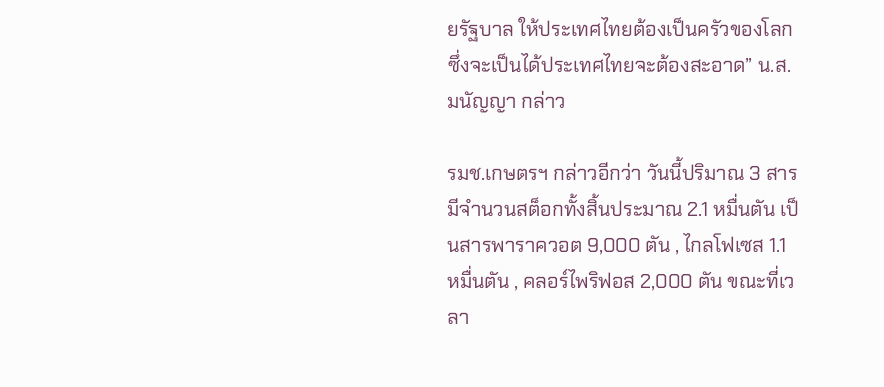ยรัฐบาล ให้ประเทศไทยต้องเป็นครัวของโลก ซึ่งจะเป็นได้ประเทศไทยจะต้องสะอาด” น.ส.มนัญญา กล่าว

รมช.เกษตรฯ กล่าวอีกว่า วันนี้ปริมาณ 3 สาร มีจำนวนสต็อกทั้งสิ้นประมาณ 2.1 หมื่นตัน เป็นสารพาราควอต 9,000 ตัน , ไกลโฟเซส 1.1 หมื่นตัน , คลอร์ไพริฟอส 2,000 ตัน ขณะที่เวลา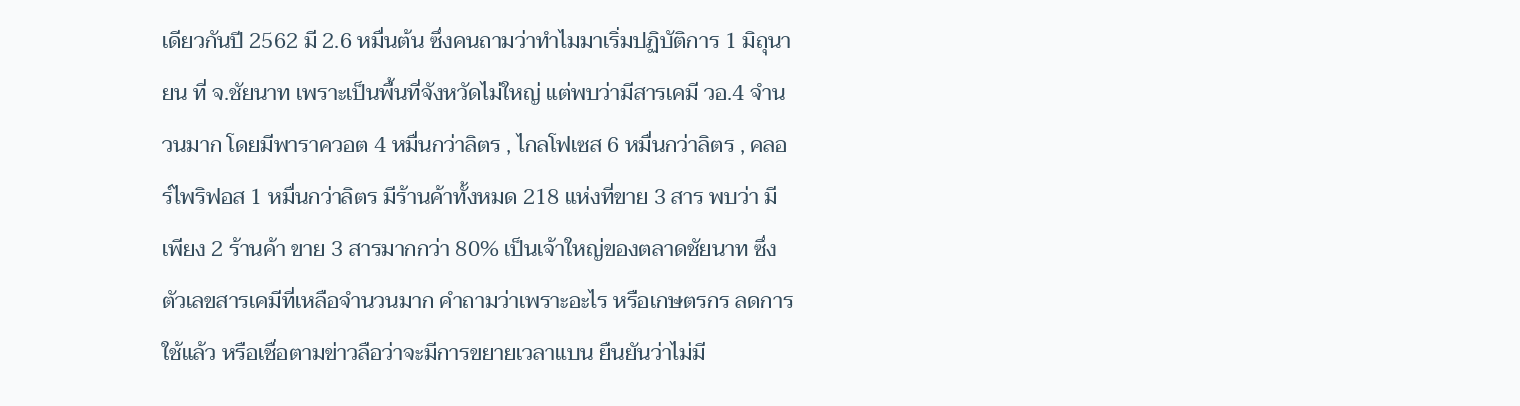เดียวกันปี 2562 มี 2.6 หมื่นต้น ซึ่งคนถามว่าทำไมมาเริ่มปฏิบัติการ 1 มิถุนายน ที่ จ.ชัยนาท เพราะเป็นพื้นที่จังหวัดไม่ใหญ่ แต่พบว่ามีสารเคมี วอ.4 จำนวนมาก โดยมีพาราควอต 4 หมื่นกว่าลิตร , ไกลโฟเซส 6 หมื่นกว่าลิตร , คลอร์ไพริฟอส 1 หมื่นกว่าลิตร มีร้านค้าทั้งหมด 218 แห่งที่ขาย 3 สาร พบว่า มีเพียง 2 ร้านค้า ขาย 3 สารมากกว่า 80% เป็นเจ้าใหญ่ของตลาดชัยนาท ซึ่งตัวเลขสารเคมีที่เหลือจำนวนมาก คำถามว่าเพราะอะไร หรือเกษตรกร ลดการใช้แล้ว หรือเชื่อตามข่าวลือว่าจะมีการขยายเวลาแบน ยืนยันว่าไม่มี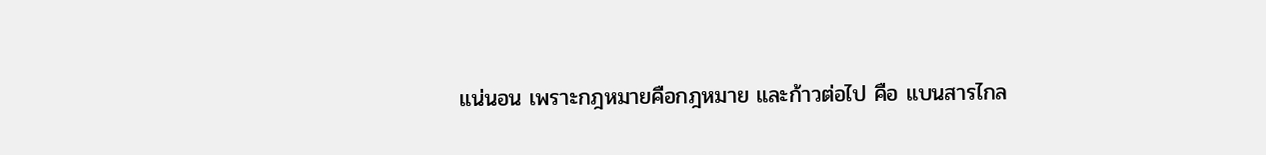แน่นอน เพราะกฎหมายคือกฎหมาย และก้าวต่อไป คือ แบนสารไกล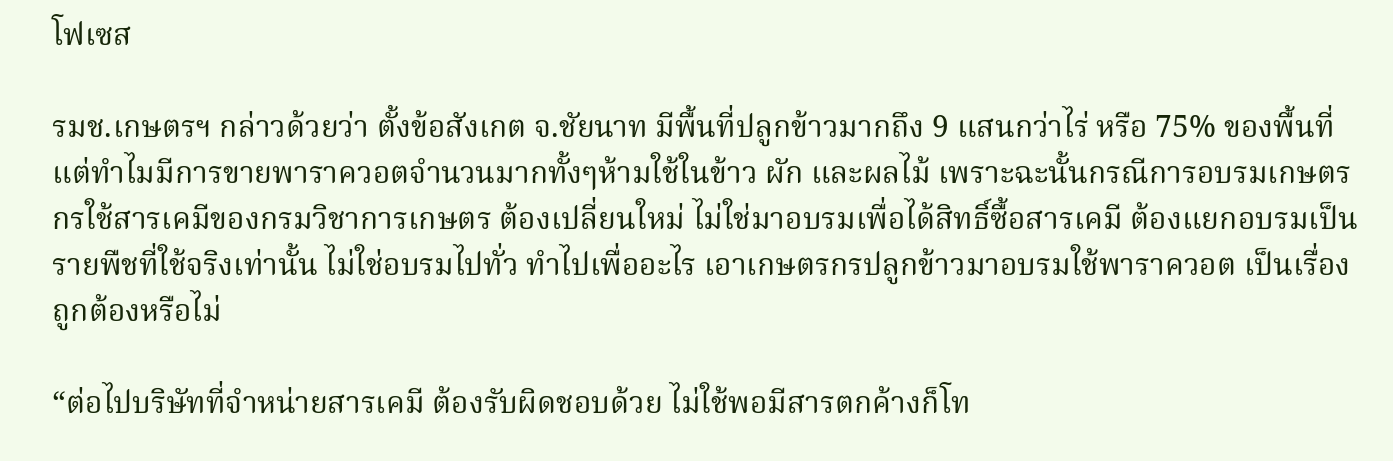โฟเซส

รมช.เกษตรฯ กล่าวด้วยว่า ตั้งข้อสังเกต จ.ชัยนาท มีพื้นที่ปลูกข้าวมากถึง 9 แสนกว่าไร่ หรือ 75% ของพื้นที่ แต่ทำไมมีการขายพาราควอตจำนวนมากทั้งๆห้ามใช้ในข้าว ผัก และผลไม้ เพราะฉะนั้นกรณีการอบรมเกษตรกรใช้สารเคมีของกรมวิชาการเกษตร ต้องเปลี่ยนใหม่ ไม่ใช่มาอบรมเพื่อได้สิทธิ์ซื้อสารเคมี ต้องแยกอบรมเป็นรายพืชที่ใช้จริงเท่านั้น ไม่ใช่อบรมไปทั่ว ทำไปเพื่ออะไร เอาเกษตรกรปลูกข้าวมาอบรมใช้พาราควอต เป็นเรื่องถูกต้องหรือไม่

“ต่อไปบริษัทที่จำหน่ายสารเคมี ต้องรับผิดชอบด้วย ไม่ใช้พอมีสารตกค้างก็โท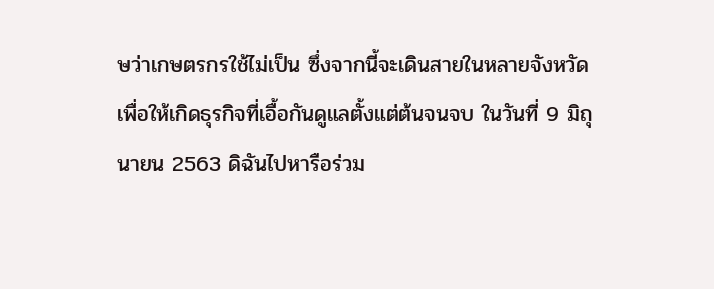ษว่าเกษตรกรใช้ไม่เป็น ซึ่งจากนี้จะเดินสายในหลายจังหวัด เพื่อให้เกิดธุรกิจที่เอื้อกันดูแลตั้งแต่ต้นจนจบ ในวันที่ 9 มิถุนายน 2563 ดิฉันไปหารือร่วม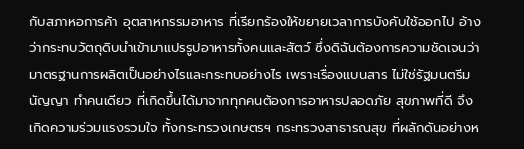กับสภาหอการค้า อุตสาหกรรมอาหาร ที่เรียกร้องให้ขยายเวลาการบังคับใช้ออกไป อ้างว่ากระทบวัตถุดิบนำเข้ามาแปรรูปอาหารทั้งคนและสัตว์ ซึ่งดิฉันต้องการความชัดเจนว่ามาตรฐานการผลิตเป็นอย่างไรและกระทบอย่างไร เพราะเรื่องแบนสาร ไม่ใช่รัฐมนตรีมนัญญา ทำคนเดียว ที่เกิดขึ้นได้มาจากทุกคนต้องการอาหารปลอดภัย สุขภาพที่ดี จึงเกิดความร่วมแรงรวมใจ ทั้งกระทรวงเกษตรฯ กระทรวงสาธารณสุข ที่ผลักดันอย่างห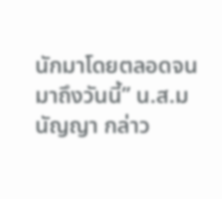นักมาโดยตลอดจนมาถึงวันนี้” น.ส.มนัญญา กล่าว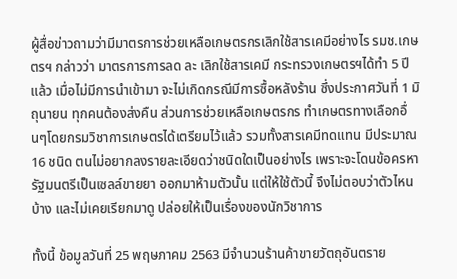ผู้สื่อข่าวถามว่ามีมาตรการช่วยเหลือเกษตรกรเลิกใช้สารเคมีอย่างไร รมช.เกษตรฯ กล่าวว่า มาตรการการลด ละ เลิกใช้สารเคมี กระทรวงเกษตรฯได้ทำ 5 ปีแล้ว เมื่อไม่มีการนำเข้ามา จะไม่เกิดกรณีมีการซื้อหลังร้าน ซึ่งประกาศวันที่ 1 มิถุนายน ทุกคนต้องส่งคืน ส่วนการช่วยเหลือเกษตรกร ทำเกษตรทางเลือกอื่นๆโดยกรมวิชาการเกษตรได้เตรียมไว้แล้ว รวมทั้งสารเคมีทดแทน มีประมาณ 16 ชนิด ตนไม่อยากลงรายละเอียดว่าชนิดใดเป็นอย่างไร เพราะจะโดนข้อครหา รัฐมนตรีเป็นเซลล์ขายยา ออกมาห้ามตัวนั้น แต่ให้ใช้ตัวนี้ จึงไม่ตอบว่าตัวไหนบ้าง และไม่เคยเรียกมาดู ปล่อยให้เป็นเรื่องของนักวิชาการ

ทั้งนี้ ข้อมูลวันที่ 25 พฤษภาคม 2563 มีจำนวนร้านค้าขายวัตถุอันตราย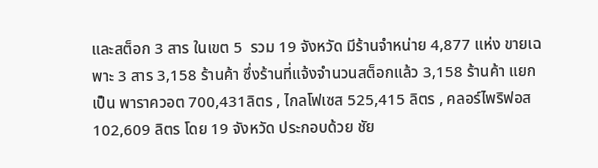และสต็อก 3 สาร ในเขต 5  รวม 19 จังหวัด มีร้านจำหน่าย 4,877 แห่ง ขายเฉพาะ 3 สาร 3,158 ร้านค้า ซึ่งร้านที่แจ้งจำนวนสต็อกแล้ว 3,158 ร้านค้า แยกเป็น พาราควอต 700,431ลิตร , ไกลโฟเซส 525,415 ลิตร , คลอร์ไพริฟอส 102,609 ลิตร โดย 19 จังหวัด ประกอบด้วย ชัย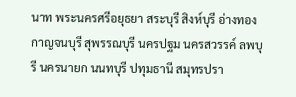นาท พระนครศรีอยุธยา สระบุรี สิงห์บุรี อ่างทอง กาญจนบุรี สุพรรณบุรี นครปฐม นครสวรรค์ ลพบุรี นครนายก นนทบุรี ปทุมธานี สมุทรปรา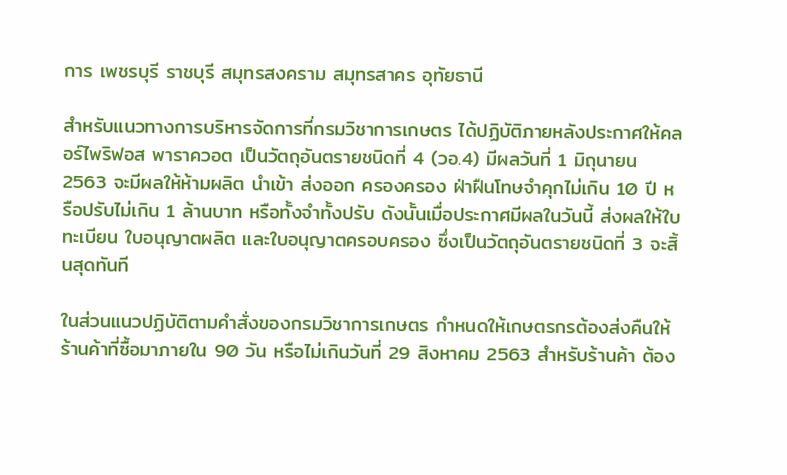การ เพชรบุรี ราชบุรี สมุทรสงคราม สมุทรสาคร อุทัยธานี

สำหรับแนวทางการบริหารจัดการที่กรมวิชาการเกษตร ได้ปฏิบัติภายหลังประกาศให้คลอร์ไพริฟอส พาราควอต เป็นวัตถุอันตรายชนิดที่ 4 (วอ.4) มีผลวันที่ 1 มิถุนายน 2563 จะมีผลให้ห้ามผลิต นำเข้า ส่งออก ครองครอง ฝ่าฝืนโทษจำคุกไม่เกิน 10 ปี หรือปรับไม่เกิน 1 ล้านบาท หรือทั้งจำทั้งปรับ ดังนั้นเมื่อประกาศมีผลในวันนี้ ส่งผลให้ใบทะเบียน ใบอนุญาตผลิต และใบอนุญาตครอบครอง ซึ่งเป็นวัตถุอันตรายชนิดที่ 3 จะสิ้นสุดทันที

ในส่วนแนวปฏิบัติตามคำสั่งของกรมวิชาการเกษตร กำหนดให้เกษตรกรต้องส่งคืนให้ร้านค้าที่ซื้อมาภายใน 90 วัน หรือไม่เกินวันที่ 29 สิงหาคม 2563 สำหรับร้านค้า ต้อง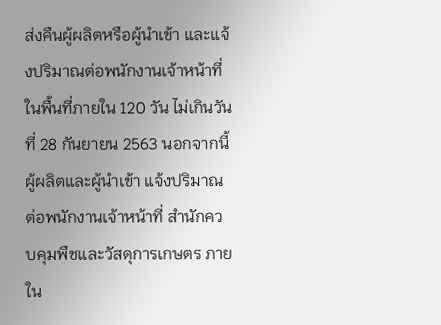ส่งคืนผู้ผลิตหรือผู้นำเข้า และแจ้งปริมาณต่อพนักงานเจ้าหน้าที่ในพื้นที่ภายใน 120 วัน ไม่เกินวันที่ 28 กันยายน 2563 นอกจากนี้ผู้ผลิตและผู้นำเข้า แจ้งปริมาณต่อพนักงานเจ้าหน้าที่ สำนักควบคุมพืชและวัสดุการเกษตร ภายใน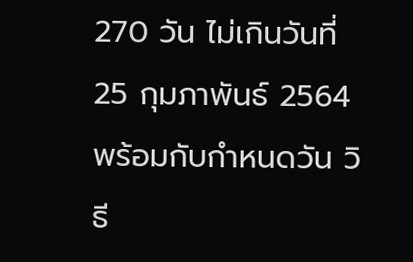270 วัน ไม่เกินวันที่ 25 กุมภาพันธ์ 2564 พร้อมกับกำหนดวัน วิธี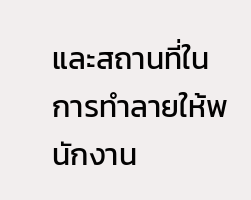และสถานที่ในการทำลายให้พนักงาน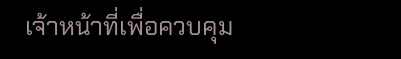เจ้าหน้าที่เพื่อควบคุม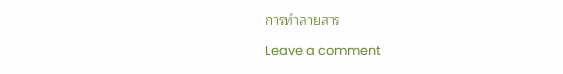การทำลายสาร

Leave a comment